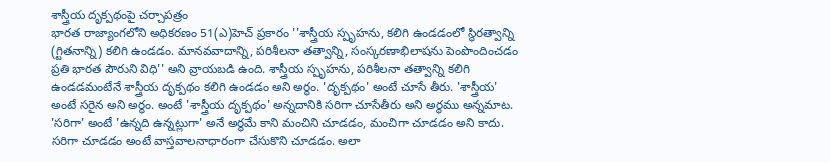శాస్త్రీయ దృక్పథంపై చర్చాపత్రం
భారత రాజ్యాంగలోని అధికరణం 51(ఎ)హెచ్ ప్రకారం ''శాస్త్రీయ స్పృహను, కలిగి ఉండడంలో స్థిరత్వాన్ని (గ్టితనాన్ని) కలిగి ఉండడం. మానవవాదాన్ని, పరిశీలనా తత్వాన్ని, సంస్కరణాభిలాషను పెంపొందించడం ప్రతి భారత పౌరుని విధి'' అని వ్రాయబడి ఉంది. శాస్త్రీయ స్పృహను, పరిశీలనా తత్వాన్ని కలిగి ఉండడమంటేనే శాస్త్రీయ దృక్పథం కలిగి ఉండడం అని అర్థం. 'దృక్పథం' అంటే చూసే తీరు. 'శాస్త్రీయ' అంటే సరైన అని అర్థం. అంటే 'శాస్త్రీయ దృక్పథం' అన్నదానికి సరిగా చూసేతీరు అని అర్థము అన్నమాట. 'సరిగా' అంటే 'ఉన్నది ఉన్నట్లుగా' అనే అర్థమే కాని మంచిని చూడడం, మంచిగా చూడడం అని కాదు. సరిగా చూడడం అంటే వాస్తవాలనాధారంగా చేసుకొని చూడడం. అలా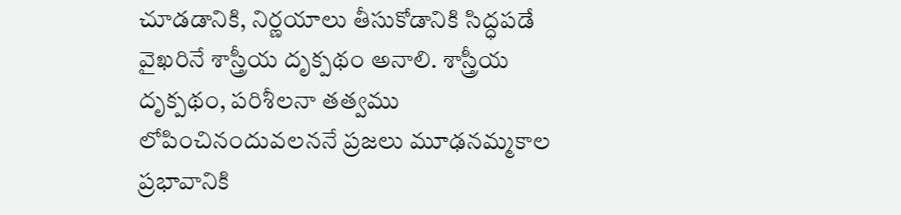చూడడానికి, నిర్ణయాలు తీసుకోడానికి సిద్ధపడే వైఖరినే శాస్త్రీయ దృక్పథం అనాలి. శాస్త్రీయ దృక్పథం, పరిశీలనా తత్వము లోపించినందువలననే ప్రజలు మూఢనమ్మకాల ప్రభావానికి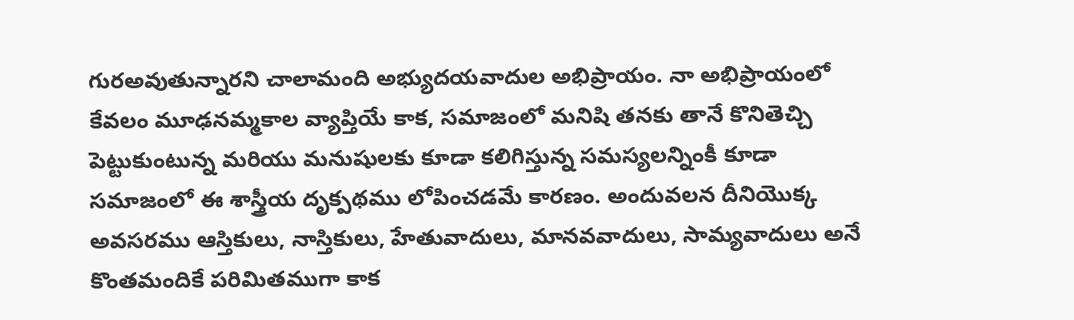గురఅవుతున్నారని చాలామంది అభ్యుదయవాదుల అభిప్రాయం. నా అభిప్రాయంలో కేవలం మూఢనమ్మకాల వ్యాప్తియే కాక, సమాజంలో మనిషి తనకు తానే కొనితెచ్చి పెట్టుకుంటున్న మరియు మనుషులకు కూడా కలిగిస్తున్న సమస్యలన్నింకీ కూడా సమాజంలో ఈ శాస్త్రీయ దృక్పథము లోపించడమే కారణం. అందువలన దీనియొక్క అవసరము ఆస్తికులు, నాస్తికులు, హేతువాదులు, మానవవాదులు, సామ్యవాదులు అనే కొంతమందికే పరిమితముగా కాక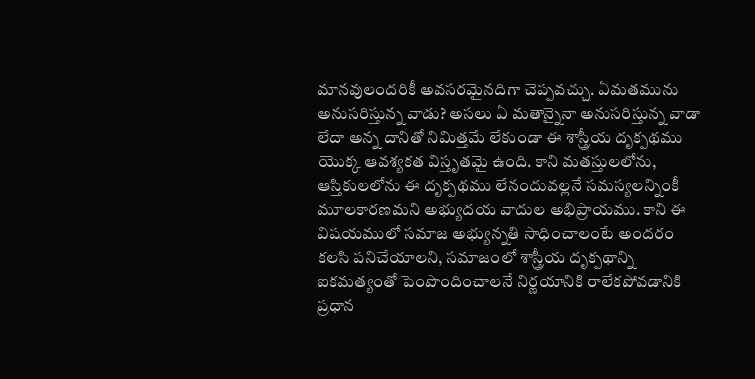మానవులందరికీ అవసరమైనదిగా చెప్పవచ్చు. ఏమతమును అనుసరిస్తున్న వాడు? అసలు ఏ మతాన్నైనా అనుసరిస్తున్న వాడా లేదా అన్న దానితో నిమిత్తమే లేకుండా ఈ శాస్త్రీయ దృక్పథము యొక్క ఆవశ్యకత విస్తృతమై ఉంది. కాని మతస్తులలోను, ఆస్తికులలోను ఈ దృక్పథము లేనందువల్లనే సమస్యలన్నింకీ మూలకారణమని అభ్యుదయ వాదుల అభిప్రాయము. కాని ఈ విషయములో సమాజ అభ్యున్నతి సాధించాలంటే అందరం కలసి పనిచేయాలని, సమాజంలో శాస్త్రీయ దృక్పథాన్ని ఐకమత్యంతో పెంపొందించాలనే నిర్ణయానికి రాలేకపోవడానికి ప్రధాన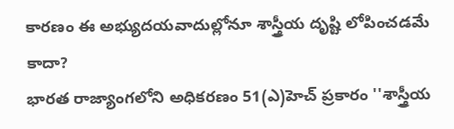కారణం ఈ అభ్యుదయవాదుల్లోనూ శాస్త్రీయ దృష్టి లోపించడమే కాదా?
భారత రాజ్యాంగలోని అధికరణం 51(ఎ)హెచ్ ప్రకారం ''శాస్త్రీయ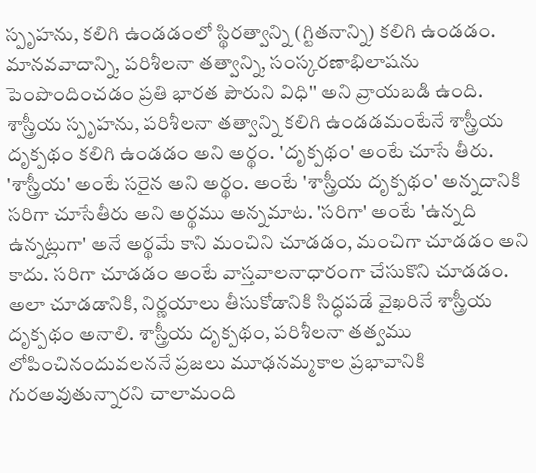స్పృహను, కలిగి ఉండడంలో స్థిరత్వాన్ని (గ్టితనాన్ని) కలిగి ఉండడం. మానవవాదాన్ని, పరిశీలనా తత్వాన్ని, సంస్కరణాభిలాషను పెంపొందించడం ప్రతి భారత పౌరుని విధి'' అని వ్రాయబడి ఉంది. శాస్త్రీయ స్పృహను, పరిశీలనా తత్వాన్ని కలిగి ఉండడమంటేనే శాస్త్రీయ దృక్పథం కలిగి ఉండడం అని అర్థం. 'దృక్పథం' అంటే చూసే తీరు. 'శాస్త్రీయ' అంటే సరైన అని అర్థం. అంటే 'శాస్త్రీయ దృక్పథం' అన్నదానికి సరిగా చూసేతీరు అని అర్థము అన్నమాట. 'సరిగా' అంటే 'ఉన్నది ఉన్నట్లుగా' అనే అర్థమే కాని మంచిని చూడడం, మంచిగా చూడడం అని కాదు. సరిగా చూడడం అంటే వాస్తవాలనాధారంగా చేసుకొని చూడడం. అలా చూడడానికి, నిర్ణయాలు తీసుకోడానికి సిద్ధపడే వైఖరినే శాస్త్రీయ దృక్పథం అనాలి. శాస్త్రీయ దృక్పథం, పరిశీలనా తత్వము లోపించినందువలననే ప్రజలు మూఢనమ్మకాల ప్రభావానికి గురఅవుతున్నారని చాలామంది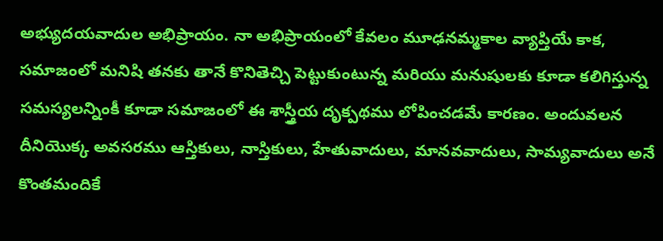అభ్యుదయవాదుల అభిప్రాయం. నా అభిప్రాయంలో కేవలం మూఢనమ్మకాల వ్యాప్తియే కాక, సమాజంలో మనిషి తనకు తానే కొనితెచ్చి పెట్టుకుంటున్న మరియు మనుషులకు కూడా కలిగిస్తున్న సమస్యలన్నింకీ కూడా సమాజంలో ఈ శాస్త్రీయ దృక్పథము లోపించడమే కారణం. అందువలన దీనియొక్క అవసరము ఆస్తికులు, నాస్తికులు, హేతువాదులు, మానవవాదులు, సామ్యవాదులు అనే కొంతమందికే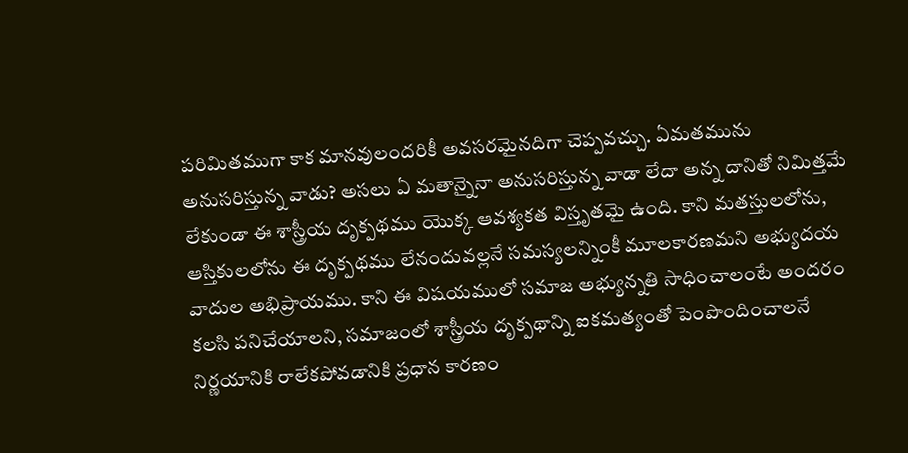పరిమితముగా కాక మానవులందరికీ అవసరమైనదిగా చెప్పవచ్చు. ఏమతమును అనుసరిస్తున్న వాడు? అసలు ఏ మతాన్నైనా అనుసరిస్తున్న వాడా లేదా అన్న దానితో నిమిత్తమే లేకుండా ఈ శాస్త్రీయ దృక్పథము యొక్క ఆవశ్యకత విస్తృతమై ఉంది. కాని మతస్తులలోను, ఆస్తికులలోను ఈ దృక్పథము లేనందువల్లనే సమస్యలన్నింకీ మూలకారణమని అభ్యుదయ వాదుల అభిప్రాయము. కాని ఈ విషయములో సమాజ అభ్యున్నతి సాధించాలంటే అందరం కలసి పనిచేయాలని, సమాజంలో శాస్త్రీయ దృక్పథాన్ని ఐకమత్యంతో పెంపొందించాలనే నిర్ణయానికి రాలేకపోవడానికి ప్రధాన కారణం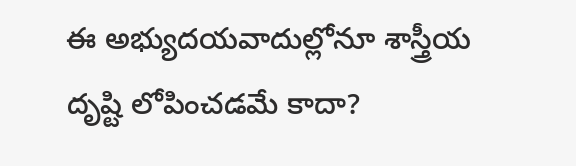ఈ అభ్యుదయవాదుల్లోనూ శాస్త్రీయ దృష్టి లోపించడమే కాదా?